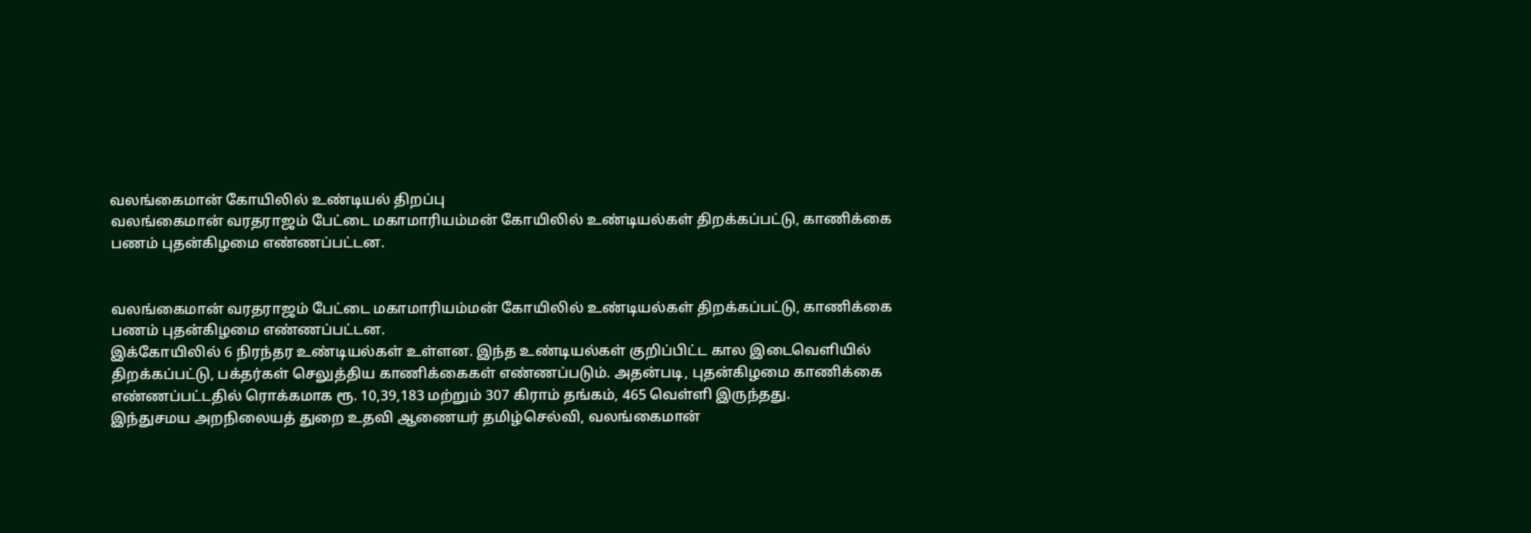வலங்கைமான் கோயிலில் உண்டியல் திறப்பு
வலங்கைமான் வரதராஜம் பேட்டை மகாமாரியம்மன் கோயிலில் உண்டியல்கள் திறக்கப்பட்டு, காணிக்கை பணம் புதன்கிழமை எண்ணப்பட்டன.


வலங்கைமான் வரதராஜம் பேட்டை மகாமாரியம்மன் கோயிலில் உண்டியல்கள் திறக்கப்பட்டு, காணிக்கை பணம் புதன்கிழமை எண்ணப்பட்டன.
இக்கோயிலில் 6 நிரந்தர உண்டியல்கள் உள்ளன. இந்த உண்டியல்கள் குறிப்பிட்ட கால இடைவெளியில் திறக்கப்பட்டு, பக்தர்கள் செலுத்திய காணிக்கைகள் எண்ணப்படும். அதன்படி, புதன்கிழமை காணிக்கை எண்ணப்பட்டதில் ரொக்கமாக ரூ. 10,39,183 மற்றும் 307 கிராம் தங்கம், 465 வெள்ளி இருந்தது.
இந்துசமய அறநிலையத் துறை உதவி ஆணையர் தமிழ்செல்வி, வலங்கைமான்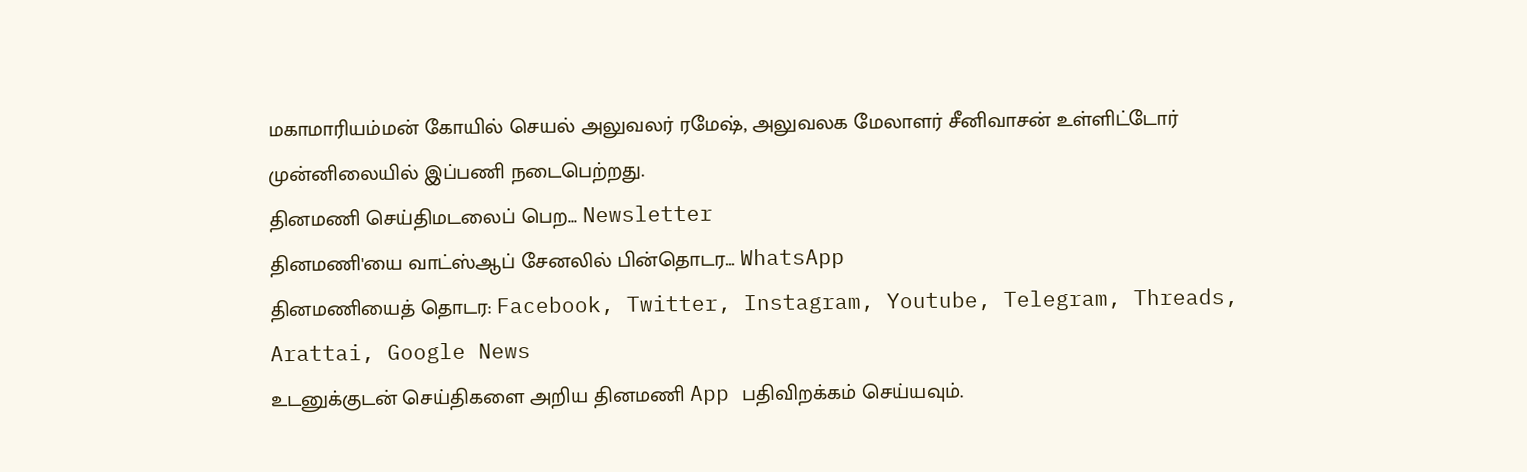மகாமாரியம்மன் கோயில் செயல் அலுவலர் ரமேஷ், அலுவலக மேலாளர் சீனிவாசன் உள்ளிட்டோர் முன்னிலையில் இப்பணி நடைபெற்றது.
தினமணி செய்திமடலைப் பெற... Newsletter
தினமணி'யை வாட்ஸ்ஆப் சேனலில் பின்தொடர... WhatsApp
தினமணியைத் தொடர: Facebook, Twitter, Instagram, Youtube, Telegram, Threads, Arattai, Google News
உடனுக்குடன் செய்திகளை அறிய தினமணி App பதிவிறக்கம் செய்யவும்.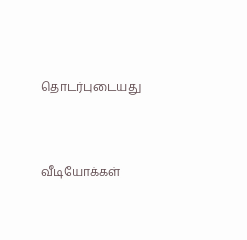தொடர்புடையது




வீடியோக்கள்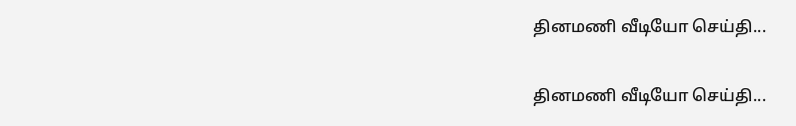தினமணி வீடியோ செய்தி...

தினமணி வீடியோ செய்தி...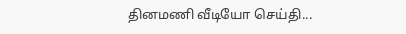தினமணி வீடியோ செய்தி...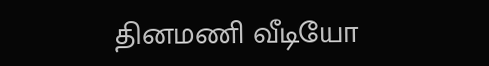தினமணி வீடியோ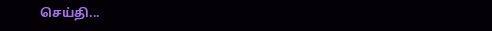செய்தி...